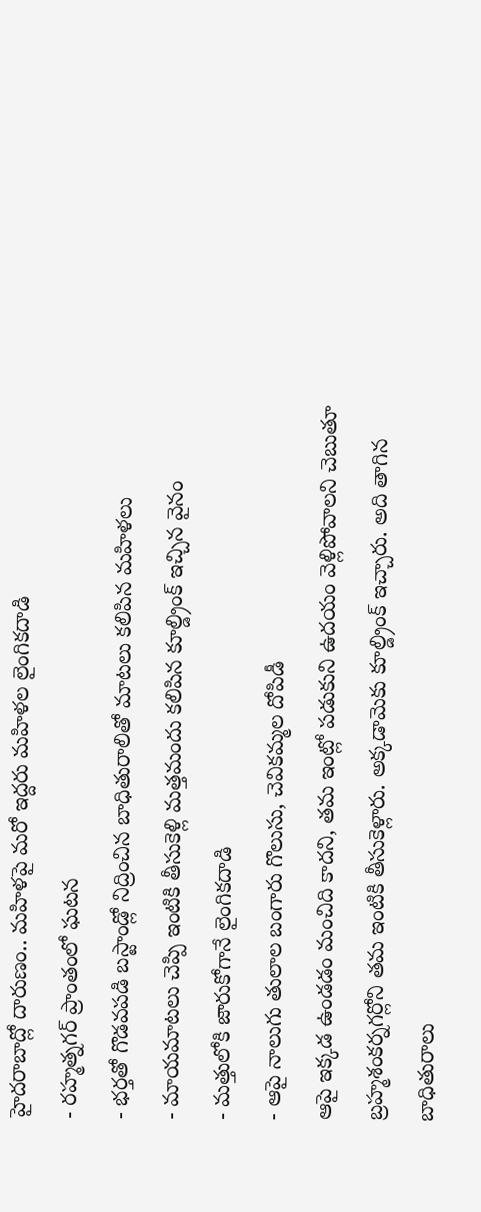హైదరాబాద్లో దారుణం.. మహిళపై మరో ఇద్దరు మహిళల లైంగికదాడి
- రహ్మత్నగర్ ప్రాంతంలో ఘటన
- భర్తతో గొడవపడి బస్టాండ్లో నిద్రించిన బాధితురాలితో మాటలు కలిపిన మహిళలు
- మాయమాటలు చెప్పి ఇంటికి తీసుకెళ్లి మత్తమందు కలిపిన కూల్డ్రింక్ ఇచ్చిన వైనం
- మత్తులోకి జారుకోగానే లైంగికదాడి
- ఆపై నాలుగు తులాల బంగారు గొలుసు, చెవికమ్మల దోపిడీ
ఆపై ఇక్కడ ఉండడం మంచిది కాదని, తమ ఇంట్లో పడుకుని ఉదయం వెళ్లిపోవాలని చెబుతూ బ్రహ్మశంకర్నగర్లోని తమ ఇంటికి తీసుకెళ్లారు. అక్కడామెకు కూల్డ్రింక్ ఇచ్చారు. అది తాగిన బాధితురాలు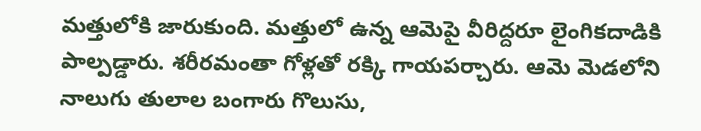మత్తులోకి జారుకుంది. మత్తులో ఉన్న ఆమెపై వీరిద్దరూ లైంగికదాడికి పాల్పడ్డారు. శరీరమంతా గోళ్లతో రక్కి గాయపర్చారు. ఆమె మెడలోని నాలుగు తులాల బంగారు గొలుసు,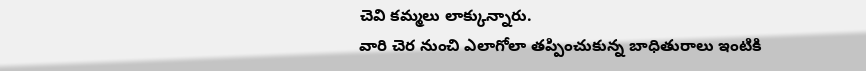చెవి కమ్మలు లాక్కున్నారు.
వారి చెర నుంచి ఎలాగోలా తప్పించుకున్న బాధితురాలు ఇంటికి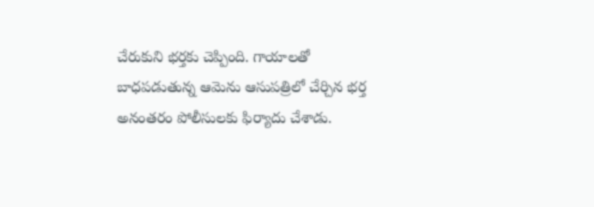చేరుకుని భర్తకు చెప్పింది. గాయాలతో బాధపడుతున్న ఆమెను ఆసుపత్రిలో చేర్చిన భర్త అనంతరం పోలీసులకు ఫిర్యాదు చేశాడు.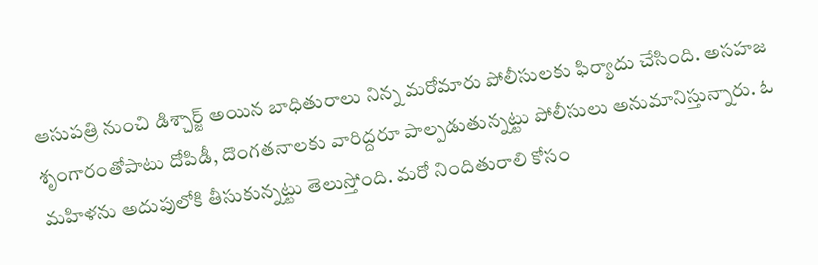ఆసుపత్రి నుంచి డిశ్చార్జ్ అయిన బాధితురాలు నిన్న మరోమారు పోలీసులకు ఫిర్యాదు చేసింది. అసహజ శృంగారంతోపాటు దోపిడీ, దొంగతనాలకు వారిద్దరూ పాల్పడుతున్నట్టు పోలీసులు అనుమానిస్తున్నారు. ఓ మహిళను అదుపులోకి తీసుకున్నట్టు తెలుస్తోంది. మరో నిందితురాలి కోసం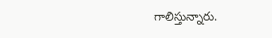గాలిస్తున్నారు.